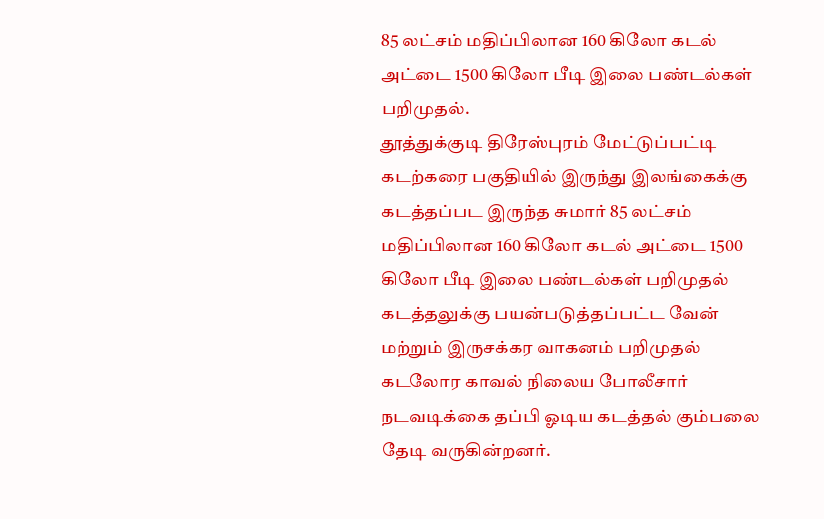85 லட்சம் மதிப்பிலான 160 கிலோ கடல் அட்டை 1500 கிலோ பீடி இலை பண்டல்கள் பறிமுதல்.
தூத்துக்குடி திரேஸ்புரம் மேட்டுப்பட்டி கடற்கரை பகுதியில் இருந்து இலங்கைக்கு கடத்தப்பட இருந்த சுமார் 85 லட்சம் மதிப்பிலான 160 கிலோ கடல் அட்டை 1500 கிலோ பீடி இலை பண்டல்கள் பறிமுதல் கடத்தலுக்கு பயன்படுத்தப்பட்ட வேன் மற்றும் இருசக்கர வாகனம் பறிமுதல் கடலோர காவல் நிலைய போலீசார் நடவடிக்கை தப்பி ஓடிய கடத்தல் கும்பலை தேடி வருகின்றனர்.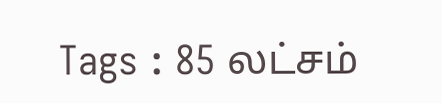Tags : 85 லட்சம்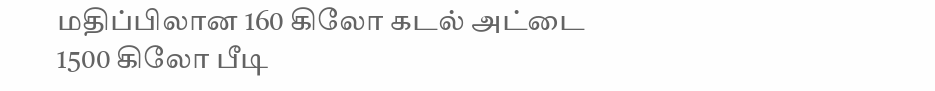மதிப்பிலான 160 கிலோ கடல் அட்டை 1500 கிலோ பீடி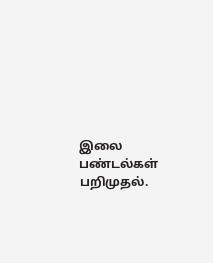இலை பண்டல்கள் பறிமுதல்.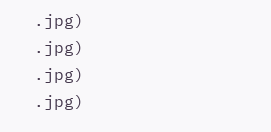.jpg)
.jpg)
.jpg)
.jpg)